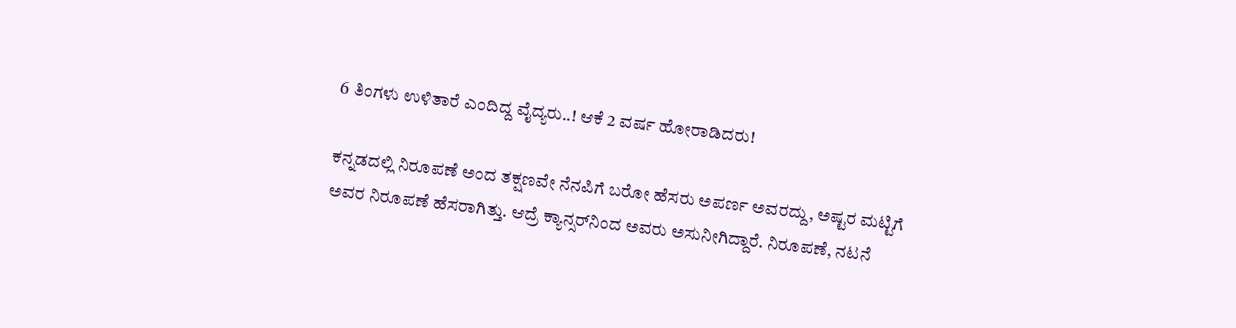6 ತಿಂಗಳು ಉಳಿತಾರೆ ಎಂದಿದ್ದ ವೈದ್ಯರು..! ಆಕೆ 2 ವರ್ಷ ಹೋರಾಡಿದರು!

ಕನ್ನಡದಲ್ಲಿ ನಿರೂಪಣೆ ಅಂದ ತಕ್ಷಣವೇ ನೆನಪಿಗೆ ಬರೋ ಹೆಸರು ಅಪರ್ಣ ಅವರದ್ದು, ಅಷ್ಟರ ಮಟ್ಟಿಗೆ ಅವರ ನಿರೂಪಣೆ ಹೆಸರಾಗಿತ್ತು. ಆದ್ರೆ ಕ್ಯಾನ್ಸರ್‌ನಿಂದ ಅವರು ಅಸುನೀಗಿದ್ದಾರೆ. ನಿರೂಪಣೆ, ನಟನೆ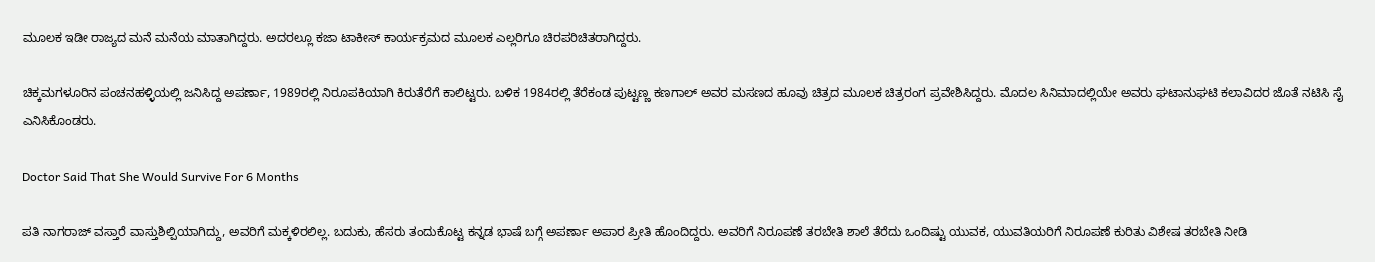ಮೂಲಕ ಇಡೀ ರಾಜ್ಯದ ಮನೆ ಮನೆಯ ಮಾತಾಗಿದ್ದರು. ಅದರಲ್ಲೂ ಕಜಾ ಟಾಕೀಸ್ ಕಾರ್ಯಕ್ರಮದ ಮೂಲಕ ಎಲ್ಲರಿಗೂ ಚಿರಪರಿಚಿತರಾಗಿದ್ದರು.

ಚಿಕ್ಕಮಗಳೂರಿನ ಪಂಚನಹಳ್ಳಿಯಲ್ಲಿ ಜನಿಸಿದ್ದ ಅಪರ್ಣಾ, 1989ರಲ್ಲಿ ನಿರೂಪಕಿಯಾಗಿ ಕಿರುತೆರೆಗೆ ಕಾಲಿಟ್ಟರು. ಬಳಿಕ 1984ರಲ್ಲಿ ತೆರೆಕಂಡ ಪುಟ್ಟಣ್ಣ ಕಣಗಾಲ್ ಅವರ ಮಸಣದ ಹೂವು ಚಿತ್ರದ ಮೂಲಕ ಚಿತ್ರರಂಗ ಪ್ರವೇಶಿಸಿದ್ದರು. ಮೊದಲ ಸಿನಿಮಾದಲ್ಲಿಯೇ ಅವರು ಘಟಾನುಘಟಿ ಕಲಾವಿದರ ಜೊತೆ ನಟಿಸಿ ಸೈ ಎನಿಸಿಕೊಂಡರು.

Doctor Said That She Would Survive For 6 Months

ಪತಿ ನಾಗರಾಜ್ ವಸ್ತಾರೆ ವಾಸ್ತುಶಿಲ್ಪಿಯಾಗಿದ್ದು, ಅವರಿಗೆ ಮಕ್ಕಳಿರಲಿಲ್ಲ. ಬದುಕು, ಹೆಸರು ತಂದುಕೊಟ್ಟ ಕನ್ನಡ ಭಾಷೆ ಬಗ್ಗೆ ಅಪರ್ಣಾ ಅಪಾರ ಪ್ರೀತಿ ಹೊಂದಿದ್ದರು. ಅವರಿಗೆ ನಿರೂಪಣೆ ತರಬೇತಿ ಶಾಲೆ ತೆರೆದು ಒಂದಿಷ್ಟು ಯುವಕ, ಯುವತಿಯರಿಗೆ ನಿರೂಪಣೆ ಕುರಿತು ವಿಶೇಷ ತರಬೇತಿ ನೀಡಿ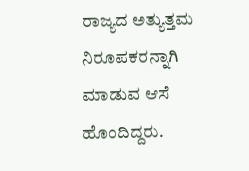ರಾಜ್ಯದ ಅತ್ಯುತ್ತಮ ನಿರೂಪಕರನ್ನಾಗಿ ಮಾಡುವ ಆಸೆ ಹೊಂದಿದ್ದರು.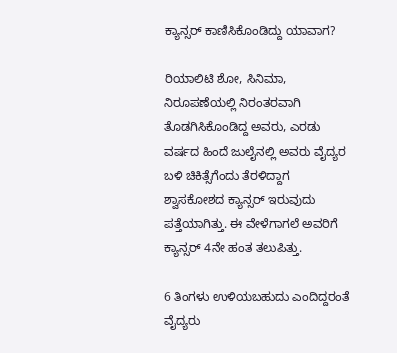ಕ್ಯಾನ್ಸರ್ ಕಾಣಿಸಿಕೊಂಡಿದ್ದು ಯಾವಾಗ?

ರಿಯಾಲಿಟಿ ಶೋ, ಸಿನಿಮಾ, ನಿರೂಪಣೆಯಲ್ಲಿ ನಿರಂತರವಾಗಿ ತೊಡಗಿಸಿಕೊಂಡಿದ್ದ ಅವರು, ಎರಡು ವರ್ಷದ ಹಿಂದೆ ಜುಲೈನಲ್ಲಿ ಅವರು ವೈದ್ಯರ ಬಳಿ ಚಿಕಿತ್ಸೆಗೆಂದು ತೆರಳಿದ್ದಾಗ ಶ್ವಾಸಕೋಶದ ಕ್ಯಾನ್ಸರ್ ಇರುವುದು ಪತ್ತೆಯಾಗಿತ್ತು. ಈ ವೇಳೆಗಾಗಲೆ ಅವರಿಗೆ ಕ್ಯಾನ್ಸರ್ 4ನೇ ಹಂತ ತಲುಪಿತ್ತು.

6 ತಿಂಗಳು ಉಳಿಯಬಹುದು ಎಂದಿದ್ದರಂತೆ ವೈದ್ಯರು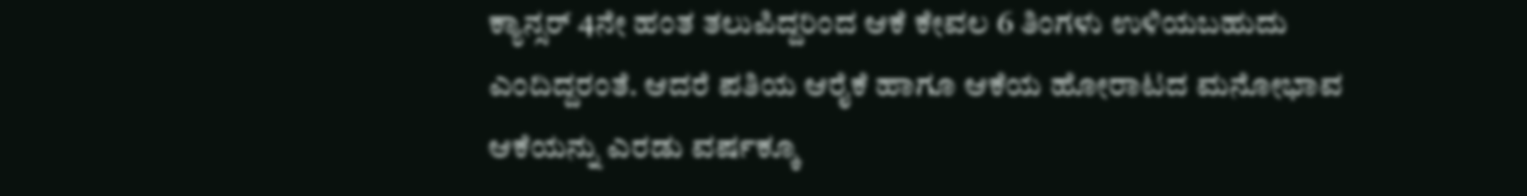ಕ್ಯಾನ್ಸರ್ 4ನೇ ಹಂತ ತಲುಪಿದ್ದರಿಂದ ಆಕೆ ಕೇವಲ 6 ತಿಂಗಳು ಉಳಿಯಬಹುದು ಎಂದಿದ್ದರಂತೆ. ಆದರೆ ಪತಿಯ ಆರೈಕೆ ಹಾಗೂ ಆಕೆಯ ಹೋರಾಟದ ಮನೋಭಾವ ಆಕೆಯನ್ನು ಎರಡು ವರ್ಷಕ್ಕೂ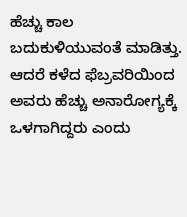ಹೆಚ್ಚು ಕಾಲ ಬದುಕುಳಿಯುವಂತೆ ಮಾಡಿತ್ತು. ಆದರೆ ಕಳೆದ ಫೆಬ್ರವರಿಯಿಂದ ಅವರು ಹೆಚ್ಚು ಅನಾರೋಗ್ಯಕ್ಕೆ ಒಳಗಾಗಿದ್ದರು ಎಂದು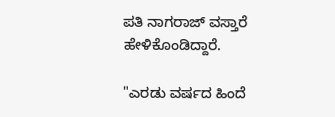ಪತಿ ನಾಗರಾಜ್ ವಸ್ತಾರೆ ಹೇಳಿಕೊಂಡಿದ್ದಾರೆ.

"ಎರಡು ವರ್ಷದ ಹಿಂದೆ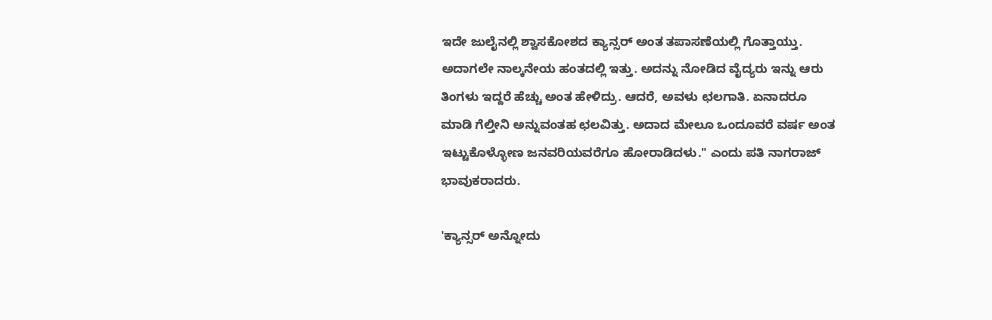ಇದೇ ಜುಲೈನಲ್ಲಿ ಶ್ವಾಸಕೋಶದ ಕ್ಯಾನ್ಸರ್ ಅಂತ ತಪಾಸಣೆಯಲ್ಲಿ ಗೊತ್ತಾಯ್ತು. ಅದಾಗಲೇ ನಾಲ್ಕನೇಯ ಹಂತದಲ್ಲಿ ಇತ್ತು. ಅದನ್ನು ನೋಡಿದ ವೈದ್ಯರು ಇನ್ನು ಆರು ತಿಂಗಳು ಇದ್ದರೆ ಹೆಚ್ಚು ಅಂತ ಹೇಳಿದ್ರು. ಆದರೆ, ಅವಳು ಛಲಗಾತಿ. ಏನಾದರೂ ಮಾಡಿ ಗೆಲ್ತೀನಿ ಅನ್ನುವಂತಹ ಛಲವಿತ್ತು. ಅದಾದ ಮೇಲೂ ಒಂದೂವರೆ ವರ್ಷ ಅಂತ ಇಟ್ಟುಕೊಳ್ಳೋಣ ಜನವರಿಯವರೆಗೂ ಹೋರಾಡಿದಳು." ಎಂದು ಪತಿ ನಾಗರಾಜ್ ಭಾವುಕರಾದರು.

'ಕ್ಯಾನ್ಸರ್ ಅನ್ನೋದು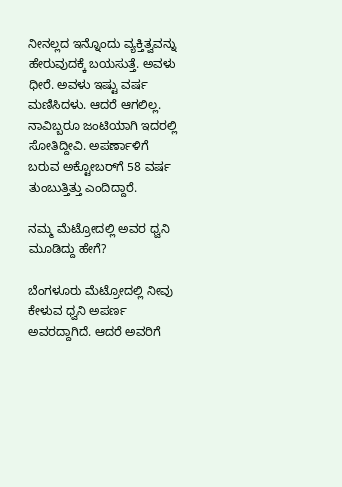ನೀನಲ್ಲದ ಇನ್ನೊಂದು ವ್ಯಕ್ತಿತ್ವವನ್ನು ಹೇರುವುದಕ್ಕೆ ಬಯಸುತ್ತೆ. ಅವಳು ಧೀರೆ. ಅವಳು ಇಷ್ಟು ವರ್ಷ ಮಣಿಸಿದಳು. ಆದರೆ ಆಗಲಿಲ್ಲ. ನಾವಿಬ್ಬರೂ ಜಂಟಿಯಾಗಿ ಇದರಲ್ಲಿ ಸೋತಿದ್ದೀವಿ. ಅಪರ್ಣಾಳಿಗೆ ಬರುವ ಅಕ್ಟೋಬರ್‌ಗೆ 58 ವರ್ಷ ತುಂಬುತ್ತಿತ್ತು ಎಂದಿದ್ದಾರೆ.

ನಮ್ಮ ಮೆಟ್ರೋದಲ್ಲಿ ಅವರ ಧ್ವನಿ ಮೂಡಿದ್ದು ಹೇಗೆ?

ಬೆಂಗಳೂರು ಮೆಟ್ರೋದಲ್ಲಿ ನೀವು ಕೇಳುವ ಧ್ವನಿ ಅಪರ್ಣ ಅವರದ್ದಾಗಿದೆ. ಆದರೆ ಅವರಿಗೆ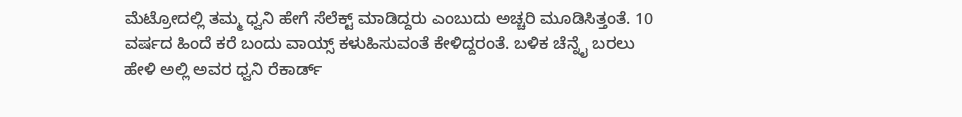ಮೆಟ್ರೋದಲ್ಲಿ ತಮ್ಮ ಧ್ವನಿ ಹೇಗೆ ಸೆಲೆಕ್ಟ್‌ ಮಾಡಿದ್ದರು ಎಂಬುದು ಅಚ್ಚರಿ ಮೂಡಿಸಿತ್ತಂತೆ. 10 ವರ್ಷದ ಹಿಂದೆ ಕರೆ ಬಂದು ವಾಯ್ಸ್ ಕಳುಹಿಸುವಂತೆ ಕೇಳಿದ್ದರಂತೆ. ಬಳಿಕ ಚೆನ್ನೈ ಬರಲು ಹೇಳಿ ಅಲ್ಲಿ ಅವರ ಧ್ವನಿ ರೆಕಾರ್ಡ್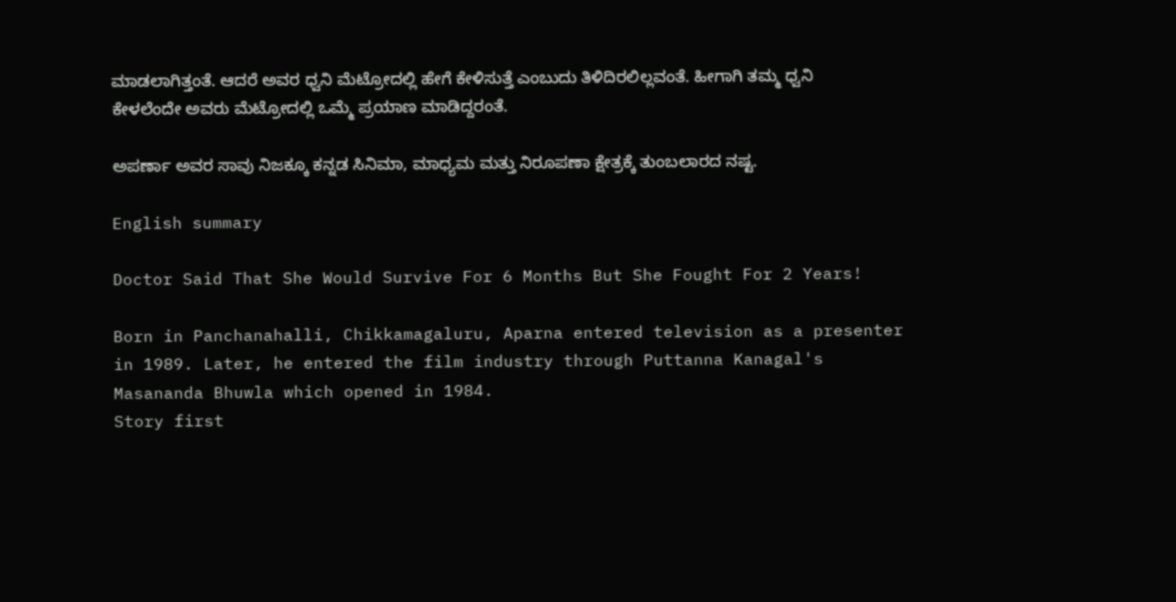ಮಾಡಲಾಗಿತ್ತಂತೆ. ಆದರೆ ಅವರ ಧ್ವನಿ ಮೆಟ್ರೋದಲ್ಲಿ ಹೇಗೆ ಕೇಳಿಸುತ್ತೆ ಎಂಬುದು ತಿಳಿದಿರಲಿಲ್ಲವಂತೆ. ಹೀಗಾಗಿ ತಮ್ಮ ಧ್ವನಿ ಕೇಳಲೆಂದೇ ಅವರು ಮೆಟ್ರೋದಲ್ಲಿ ಒಮ್ಮೆ ಪ್ರಯಾಣ ಮಾಡಿದ್ದರಂತೆ.

ಅಪರ್ಣಾ ಅವರ ಸಾವು ನಿಜಕ್ಕೂ ಕನ್ನಡ ಸಿನಿಮಾ, ಮಾಧ್ಯಮ ಮತ್ತು ನಿರೂಪಣಾ ಕ್ಷೇತ್ರಕ್ಕೆ ತುಂಬಲಾರದ ನಷ್ಟ.

English summary

Doctor Said That She Would Survive For 6 Months But She Fought For 2 Years!

Born in Panchanahalli, Chikkamagaluru, Aparna entered television as a presenter in 1989. Later, he entered the film industry through Puttanna Kanagal's Masananda Bhuwla which opened in 1984.
Story first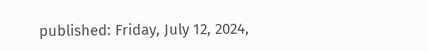published: Friday, July 12, 2024,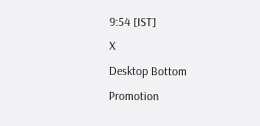9:54 [IST]
X
Desktop Bottom Promotion